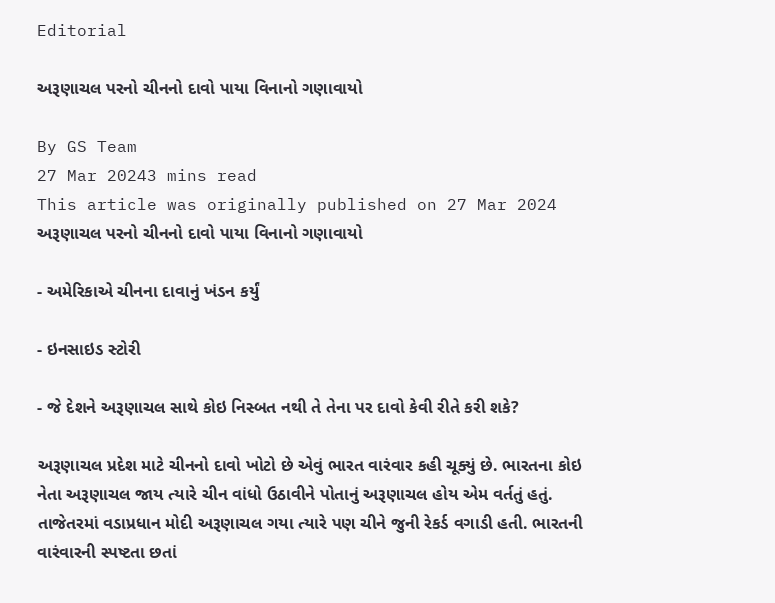Editorial

અરૂણાચલ પરનો ચીનનો દાવો પાયા વિનાનો ગણાવાયો

By GS Team
27 Mar 20243 mins read
This article was originally published on 27 Mar 2024
અરૂણાચલ પરનો ચીનનો દાવો પાયા વિનાનો ગણાવાયો

- અમેરિકાએ ચીનના દાવાનું ખંડન કર્યું

- ઇનસાઇડ સ્ટોરી

- જે દેશને અરૂણાચલ સાથે કોઇ નિસ્બત નથી તે તેના પર દાવો કેવી રીતે કરી શકે?

અરૂણાચલ પ્રદેશ માટે ચીનનો દાવો ખોટો છે એવું ભારત વારંવાર કહી ચૂક્યું છે. ભારતના કોઇ નેતા અરૂણાચલ જાય ત્યારે ચીન વાંધો ઉઠાવીને પોતાનું અરૂણાચલ હોય એમ વર્તતું હતું. તાજેતરમાં વડાપ્રધાન મોદી અરૂણાચલ ગયા ત્યારે પણ ચીને જુની રેકર્ડ વગાડી હતી. ભારતની  વારંવારની સ્પષ્ટતા છતાં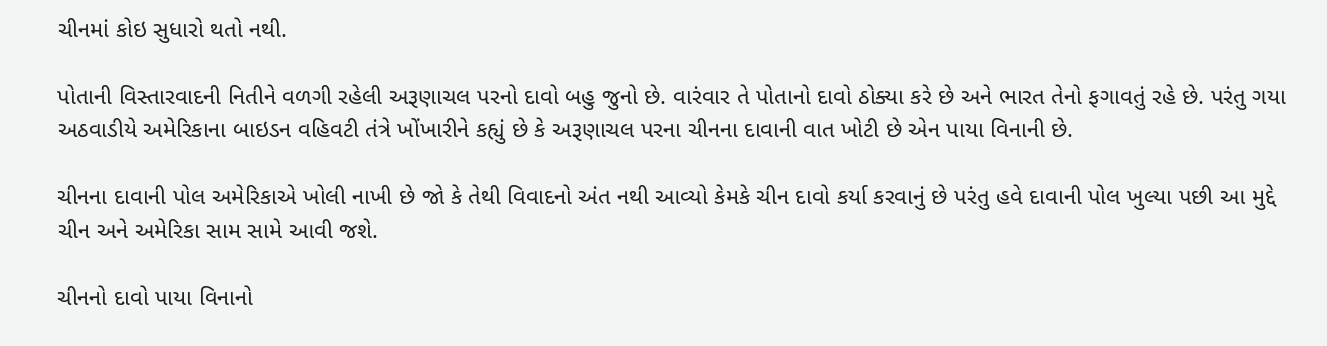ચીનમાં કોઇ સુધારો થતો નથી.

પોતાની વિસ્તારવાદની નિતીને વળગી રહેલી અરૂણાચલ પરનો દાવો બહુ જુનો છે. વારંવાર તે પોતાનો દાવો ઠોક્યા કરે છે અને ભારત તેનો ફગાવતું રહે છે. પરંતુ ગયા અઠવાડીયે અમેરિકાના બાઇડન વહિવટી તંત્રે ખોંખારીને કહ્યું છે કે અરૂણાચલ પરના ચીનના દાવાની વાત ખોટી છે એન પાયા વિનાની છે.

ચીનના દાવાની પોલ અમેરિકાએ ખોલી નાખી છે જો કે તેથી વિવાદનો અંત નથી આવ્યો કેમકે ચીન દાવો કર્યા કરવાનું છે પરંતુ હવે દાવાની પોલ ખુલ્યા પછી આ મુદ્દે ચીન અને અમેરિકા સામ સામે આવી જશે.

ચીનનો દાવો પાયા વિનાનો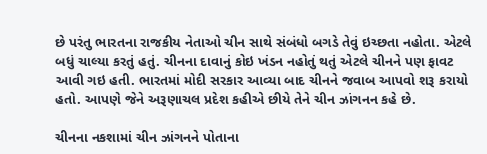છે પરંતુ ભારતના રાજકીય નેતાઓ ચીન સાથે સંબંધો બગડે તેવું ઇચ્છતા નહોતા. એટલે બધું ચાલ્યા કરતું હતું. ચીનના દાવાનું કોઇ ખંડન નહોતું થતું એટલે ચીનને પણ ફાવટ આવી ગઇ હતી. ભારતમાં મોદી સરકાર આવ્યા બાદ ચીનને જવાબ આપવો શરૂ કરાયો હતો. આપણે જેને અરૂણાચલ પ્રદેશ કહીએ છીયે તેને ચીન ઝાંગનન કહે છે.

ચીનના નકશામાં ચીન ઝાંગનને પોતાના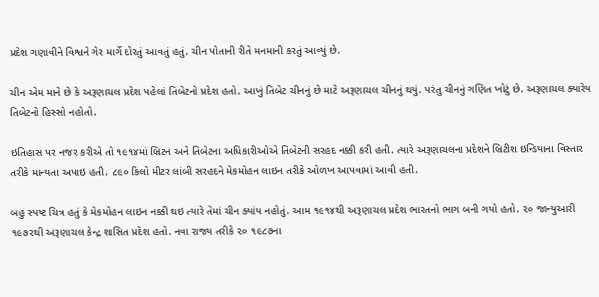પ્રદેશ ગણાવીને વિશ્વને ગેર માર્ગે દોરતું આવતું હતું. ચીન પોતાની રીતે મનમાની કરતું આવ્યું છે.

ચીન એમ માને છે કે અરૂણાચલ પ્રદેશ પહેલાં તિબેટનો પ્રદેશ હતો. આખું તિબેટ ચીનનું છે માટે અરૂણાચલ ચીનનું થયું. પરંતુ ચીનનું ગણિત ખોટું છે. અરૂણાચલ ક્યારેય તિબેટનો હિસ્સો નહોતો.

ઇતિહાસ પર નજર કરીએ તો ૧૯૧૪માં બ્રિટન અને તિબેટના અધિકારીઓએ તિબેટની સરહદ નક્કી કરી હતી. ત્યારે અરૂણાચલના પ્રદેશને બ્રિટીશ ઇન્ડિયાના વિસ્તાર તરીકે માન્યતા અપાઇ હતી. ૮૯૦ કિલો મીટર લાંબી સરહદને મેકમોહન લાઇન તરીકે ઓળખ આપવામાં આવી હતી.

બહુ સ્પષ્ટ ચિત્ર હતું કે મેકમોહન લાઇન નક્કી થઇ ત્યારે તેમાં ચીન ક્યાંય નહોતું. આમ ૧૯૧૪થી અરૂણાચલ પ્રદેશ ભારતનો ભાગ બની ગયો હતો. ૨૦ જાન્યુઆરી ૧૯૭૨થી અરૂણાચલ કેન્દ્ર શાસિત પ્રદેશ હતો. નવા રાજ્ય તરીકે ૨૦ ૧૯૮૭ના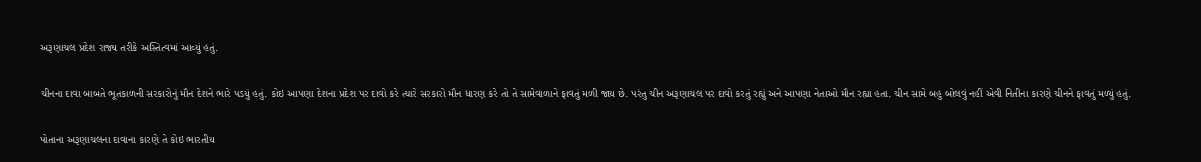અરૂણાચલ પ્રદેશ રાજ્ય તરીકે અસ્તિત્વમાં આવ્યું હતું.

ચીનના દાવા બાબતે ભૂતકાળની સરકારોનું મૌન દેશને ભારે પડયું હતું. કોઇ આપણા દેશના પ્રદેશ પર દાવો કરે ત્યારે સરકારો મૌન ધારણ કરે તો તે સામેવાળાને ફાવતું મળી જાય છે. પરંતુ ચીન અરૂણાચલ પર દાવો કરતું રહ્યું અને આપણા નેતાઓ મૌન રહ્યા હતા. ચીન સામે બહુ બોલવું નહીં એવી નિતીના કારણે ચીનને ફાવતું મળ્યું હતું.

પોતાના અરૂણાચલના દાવાના કારણે તે કોઇ ભારતીય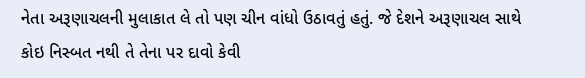નેતા અરૂણાચલની મુલાકાત લે તો પણ ચીન વાંધો ઉઠાવતું હતું. જે દેશને અરૂણાચલ સાથે કોઇ નિસ્બત નથી તે તેના પર દાવો કેવી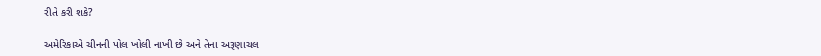રીતે કરી શકે?

અમેરિકાએ ચીનની પોલ ખોલી નાખી છે અને તેના અરૂણાચલ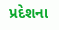પ્રદેશના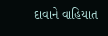દાવાને વાહિયાત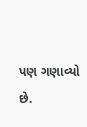પણ ગણાવ્યો છે.